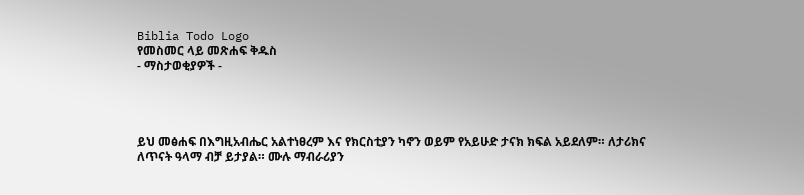Biblia Todo Logo
የመስመር ላይ መጽሐፍ ቅዱስ
- ማስታወቂያዎች -




ይህ መፅሐፍ በእግዚአብሔር አልተነፀረም እና የክርስቲያን ካኖን ወይም የአይሁድ ታናክ ክፍል አይደለም። ለታሪክና ለጥናት ዓላማ ብቻ ይታያል። ሙሉ ማብራሪያን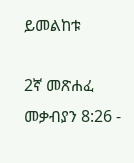ይመልከቱ

2ኛ መጽሐፈ መቃብያን 8:26 -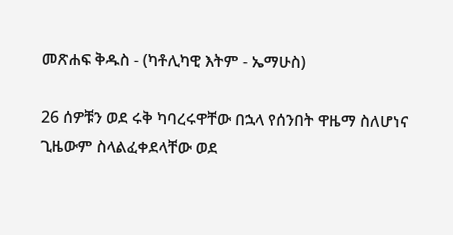መጽሐፍ ቅዱስ - (ካቶሊካዊ እትም - ኤማሁስ)

26 ሰዎቹን ወደ ሩቅ ካባረሩዋቸው በኋላ የሰንበት ዋዜማ ስለሆነና ጊዜውም ስላልፈቀደላቸው ወደ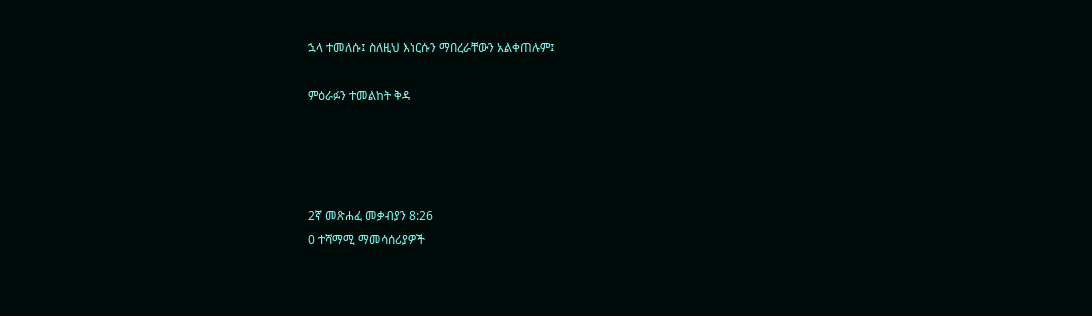ኋላ ተመለሱ፤ ስለዚህ እነርሱን ማበረራቸውን አልቀጠሉም፤

ምዕራፉን ተመልከት ቅዳ




2ኛ መጽሐፈ መቃብያን 8:26
0 ተሻማሚ ማመሳሰሪያዎች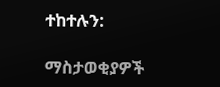ተከተሉን:

ማስታወቂያዎች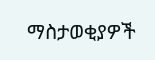ማስታወቂያዎች